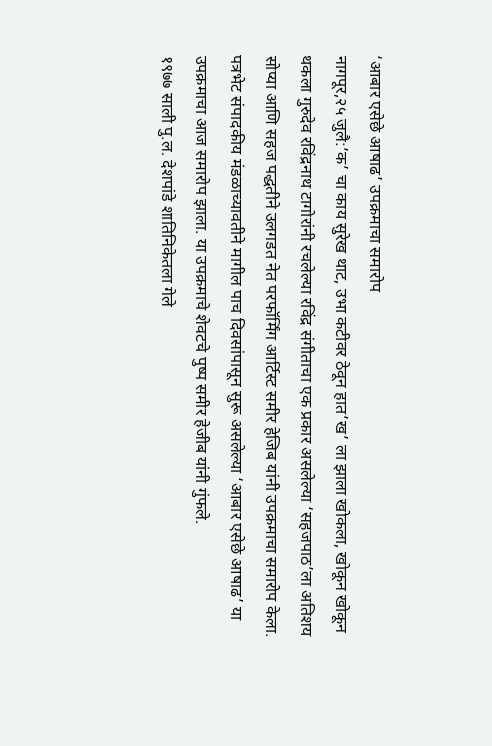‘आबार एसेछे आषाढ’ उपक्रमाचा समारोप
नागपूर,२५ जुलै:’क’ चा काय सुरेख थाट, उभा कटीवर ठेवून हात’ख’ ला झाला खोकला, खोकून खोकून थकला गुरुदेव रविंद्रनाथ टागोरांनी रचलेल्या रविंद्र संगीताचा एक प्रकार असलेल्या ‘सहजपाठ’ला अतिशय सोप्या आणि सहज पद्धतीने उलगडत नेत परफॉर्मिंग आर्टिस्ट समीर हेजिब यांनी उपक्रमाचा समारोप केला.
पत्रभेट संपादकीय मंडळाच्यावतीने मागील पाच दिवसांपासून सुरू असलेल्या ‘आबार एसेछे आषाढ’ या उपक्रमाचा आज समारोप झाला. या उपक्रमाचे शेवटचे पुष्प समीर हेजीब यांनी गुंफले.
१९७७ साली पु.ल. देशपांडे शातिनिकेतला गेले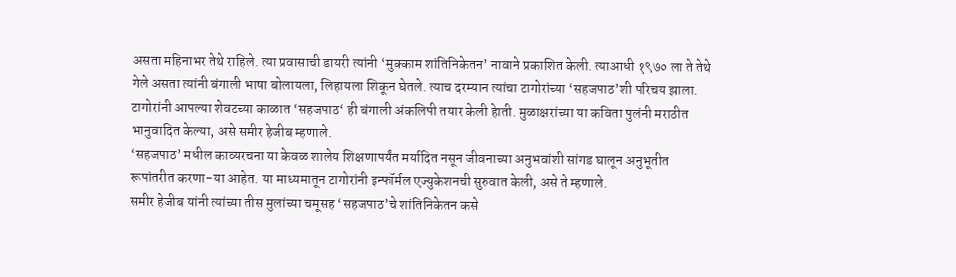असता महिनाभर तेथे राहिले. त्या प्रवासाची डायरी त्यांनी ‘मुक्काम शांतिनिकेतन’ नावाने प्रकाशित केली. त्याआधी १९७० ला ते तेथे गेले असता त्यांनी बंगाली भाषा बोलायला, लिहायला शिकून घेतले. त्याच दरम्यान त्यांचा टागोरांच्या ‘सहजपाठ’शी परिचय झाला. टागोरांनी आपल्या शेवटच्या काळात ‘सहजपाठ‘ ही बंगाली अंकलिपी तयार केली हेाती. मुळाक्षरांच्या या कविता पुलंनी मराठीत भानुवादित केल्या, असे समीर हेजीब म्हणाले.
‘सहजपाठ’ मधील काव्यरचना या केवळ शालेय शिक्षणापर्यंत मर्यादित नसून जीवनाच्या अनुभवांशी सांगड घालून अनुभूतीत रूपांतरीत करणा-या आहेत. या माध्यमातून टागोरांनी इन्फॉर्मल एज्युकेशनची सुरुवात केली, असे ते म्हणाले.
समीर हेजीब यांनी त्यांच्या तीस मुलांच्या चमूसह ‘सहजपाठ’चे शांतिनिकेतन कसे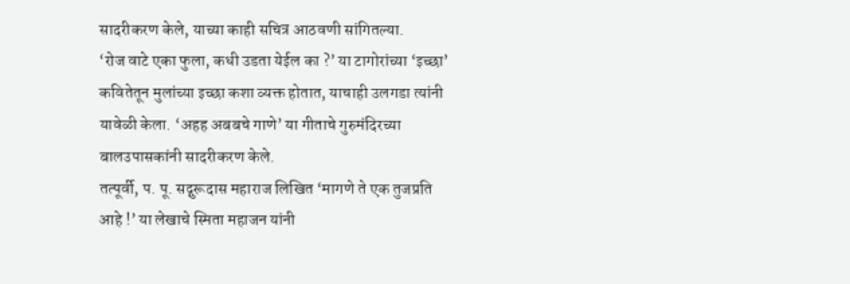सादरीकरण केले, याच्या काही सचित्र आठवणी सांगितल्या.
‘रोज वाटे एका फुला, कधी उडता येईल का ?’ या टागोरांच्या ‘इच्छा’ कवितेतून मुलांच्या इच्छा कशा व्यक्त होतात, याचाही उलगडा त्यांनी यावेळी केला. ‘अहह अबबचे गाणे’ या गीताचे गुरुमंदिरच्या बालउपासकांनी सादरीकरण केले.
तत्पूर्वी, प. पू. सद्गुरूदास महाराज लिखित ‘मागणे ते एक तुजप्रति आहे !’ या लेखाचे स्मिता महाजन यांनी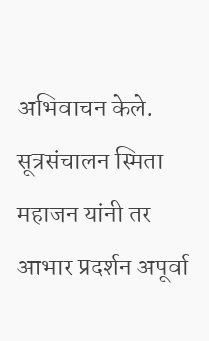अभिवाचन केले. सूत्रसंचालन स्मिता महाजन यांनी तर आभार प्रदर्शन अपूर्वा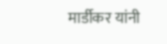मार्डीकर यांनी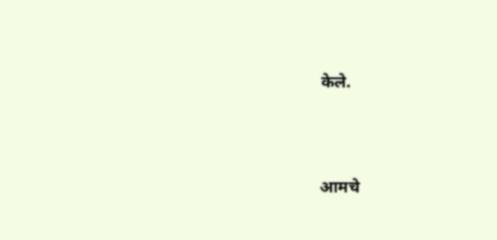केले.




आमचे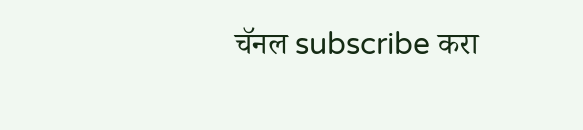चॅनल subscribe करा